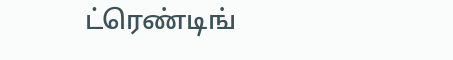ட்ரெண்டிங்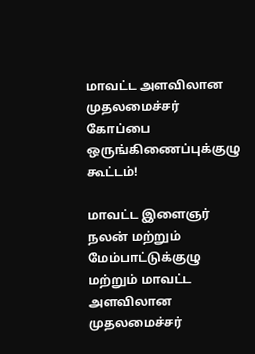மாவட்ட அளவிலான முதலமைச்சர் கோப்பை ஒருங்கிணைப்புக்குழு கூட்டம்!

மாவட்ட இளைஞர் நலன் மற்றும் மேம்பாட்டுக்குழு மற்றும் மாவட்ட அளவிலான முதலமைச்சர்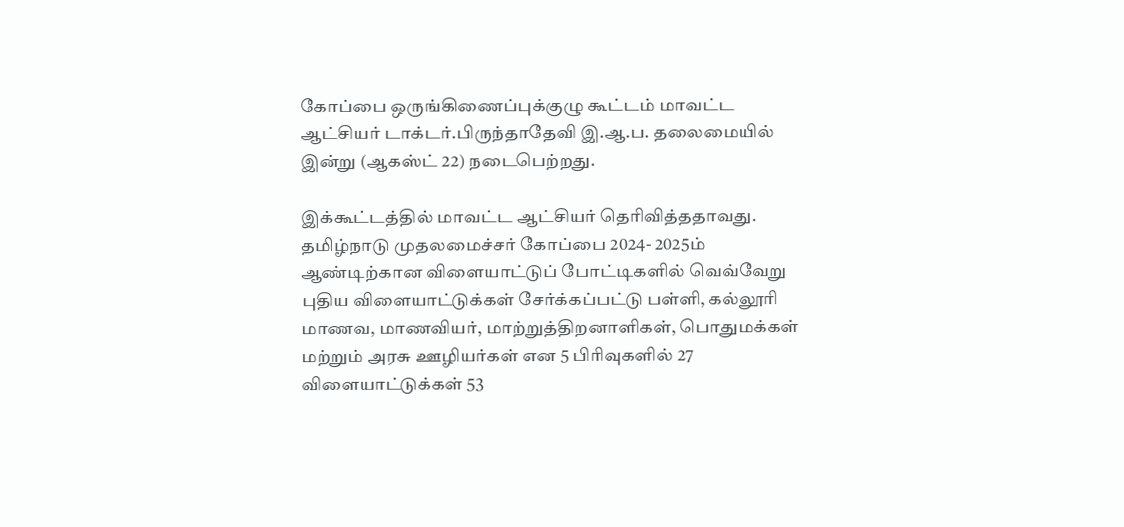கோப்பை ஒருங்கிணைப்புக்குழு கூட்டம் மாவட்ட ஆட்சியர் டாக்டர்.பிருந்தாதேவி இ.ஆ.ப. தலைமையில் இன்று (ஆகஸ்ட் 22) நடைபெற்றது.

இக்கூட்டத்தில் மாவட்ட ஆட்சியர் தெரிவித்ததாவது. தமிழ்நாடு முதலமைச்சர் கோப்பை 2024- 2025ம் ஆண்டிற்கான விளையாட்டுப் போட்டிகளில் வெவ்வேறு புதிய விளையாட்டுக்கள் சேர்க்கப்பட்டு பள்ளி, கல்லூரி மாணவ, மாணவியர், மாற்றுத்திறனாளிகள், பொதுமக்கள் மற்றும் அரசு ஊழியர்கள் என 5 பிரிவுகளில் 27 விளையாட்டுக்கள் 53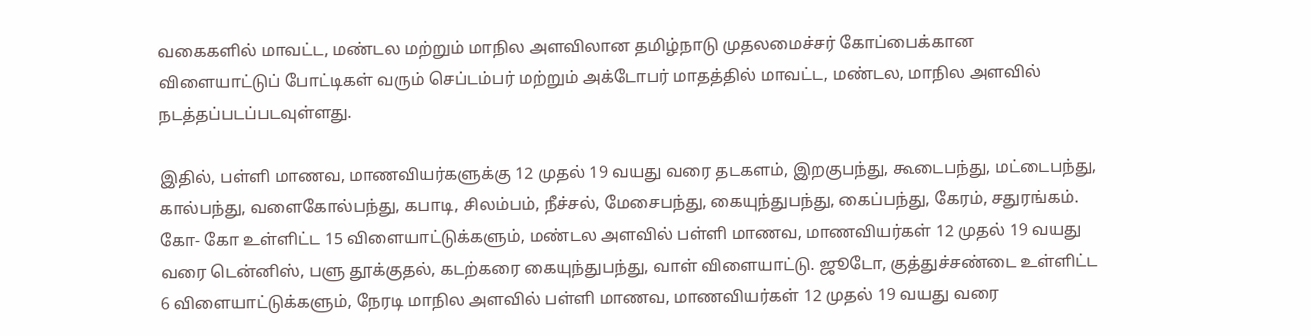வகைகளில் மாவட்ட, மண்டல மற்றும் மாநில அளவிலான தமிழ்நாடு முதலமைச்சர் கோப்பைக்கான விளையாட்டுப் போட்டிகள் வரும் செப்டம்பர் மற்றும் அக்டோபர் மாதத்தில் மாவட்ட, மண்டல, மாநில அளவில் நடத்தப்படப்படவுள்ளது.

இதில், பள்ளி மாணவ, மாணவியர்களுக்கு 12 முதல் 19 வயது வரை தடகளம், இறகுபந்து, கூடைபந்து, மட்டைபந்து, கால்பந்து, வளைகோல்பந்து, கபாடி, சிலம்பம், நீச்சல், மேசைபந்து, கையுந்துபந்து, கைப்பந்து, கேரம், சதுரங்கம். கோ- கோ உள்ளிட்ட 15 விளையாட்டுக்களும், மண்டல அளவில் பள்ளி மாணவ, மாணவியர்கள் 12 முதல் 19 வயது வரை டென்னிஸ், பளு தூக்குதல், கடற்கரை கையுந்துபந்து, வாள் விளையாட்டு. ஜூடோ, குத்துச்சண்டை உள்ளிட்ட 6 விளையாட்டுக்களும், நேரடி மாநில அளவில் பள்ளி மாணவ, மாணவியர்கள் 12 முதல் 19 வயது வரை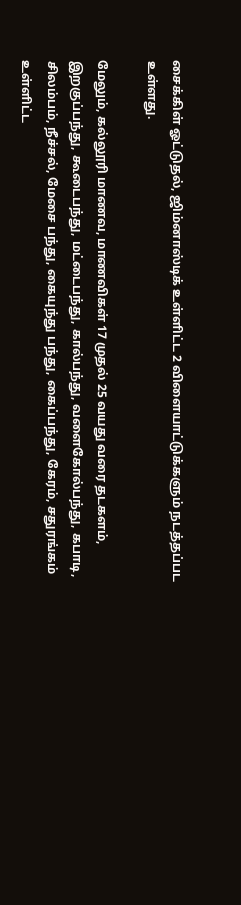சைக்கிள் ஓட்டுதல், ஜிம்னாஸ்டிக் உள்ளிட்ட 2 விளையாட்டுக்களும் நடத்தப்பட உள்ளது.

மேலும், கல்லூரி மாணவ, மாணவிகள் 17 முதல் 25 வயது வரை தடகளம், இறகுப்பந்து, கூடைபந்து, மட்டைபந்து, கால்பந்து, வளைகோல்பந்து, கபாடி, சிலம்பம், நீச்சல், மேசை பந்து, கையுந்து பந்து, கைப்பந்து, கேரம், சதுரங்கம் உள்ளிட்ட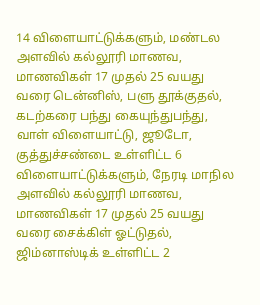14 விளையாட்டுக்களும், மண்டல அளவில் கல்லூரி மாணவ, மாணவிகள் 17 முதல் 25 வயது வரை டென்னிஸ், பளு தூக்குதல், கடற்கரை பந்து கையுந்துபந்து, வாள் விளையாட்டு, ஜூடோ, குத்துச்சண்டை உள்ளிட்ட 6 விளையாட்டுக்களும், நேரடி மாநில அளவில் கல்லூரி மாணவ, மாணவிகள் 17 முதல் 25 வயது வரை சைக்கிள் ஓட்டுதல், ஜிம்னாஸ்டிக் உள்ளிட்ட 2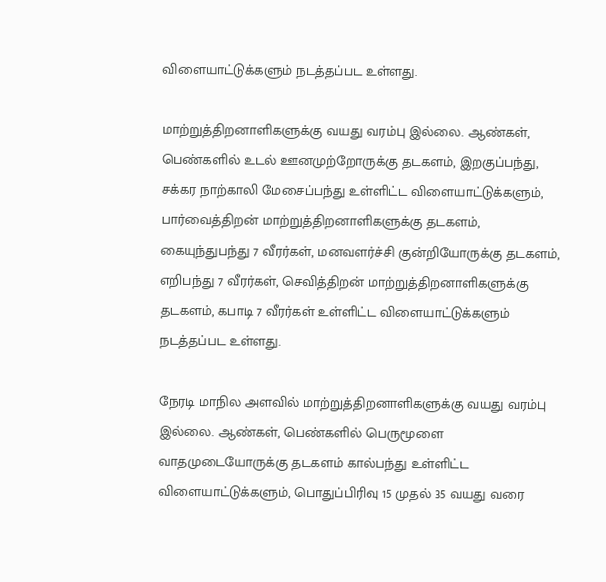விளையாட்டுக்களும் நடத்தப்பட உள்ளது.

மாற்றுத்திறனாளிகளுக்கு வயது வரம்பு இல்லை. ஆண்கள், பெண்களில் உடல் ஊனமுற்றோருக்கு தடகளம், இறகுப்பந்து, சக்கர நாற்காலி மேசைப்பந்து உள்ளிட்ட விளையாட்டுக்களும், பார்வைத்திறன் மாற்றுத்திறனாளிகளுக்கு தடகளம், கையுந்துபந்து 7 வீரர்கள், மனவளர்ச்சி குன்றியோருக்கு தடகளம், எறிபந்து 7 வீரர்கள், செவித்திறன் மாற்றுத்திறனாளிகளுக்கு தடகளம், கபாடி 7 வீரர்கள் உள்ளிட்ட விளையாட்டுக்களும் நடத்தப்பட உள்ளது.

நேரடி மாநில அளவில் மாற்றுத்திறனாளிகளுக்கு வயது வரம்பு இல்லை. ஆண்கள், பெண்களில் பெருமூளை வாதமுடையோருக்கு தடகளம் கால்பந்து உள்ளிட்ட விளையாட்டுக்களும், பொதுப்பிரிவு 15 முதல் 35 வயது வரை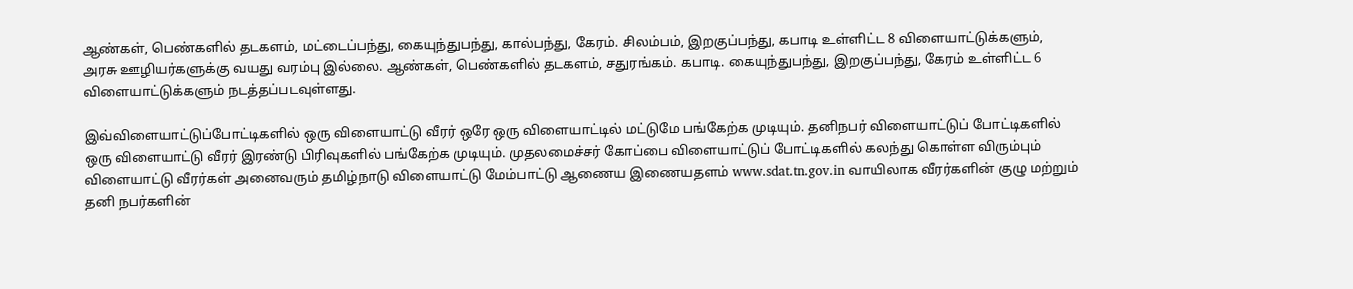ஆண்கள், பெண்களில் தடகளம், மட்டைப்பந்து, கையுந்துபந்து, கால்பந்து, கேரம். சிலம்பம், இறகுப்பந்து, கபாடி உள்ளிட்ட 8 விளையாட்டுக்களும், அரசு ஊழியர்களுக்கு வயது வரம்பு இல்லை. ஆண்கள், பெண்களில் தடகளம், சதுரங்கம். கபாடி. கையுந்துபந்து, இறகுப்பந்து, கேரம் உள்ளிட்ட 6 விளையாட்டுக்களும் நடத்தப்படவுள்ளது.

இவ்விளையாட்டுப்போட்டிகளில் ஒரு விளையாட்டு வீரர் ஒரே ஒரு விளையாட்டில் மட்டுமே பங்கேற்க முடியும். தனிநபர் விளையாட்டுப் போட்டிகளில் ஒரு விளையாட்டு வீரர் இரண்டு பிரிவுகளில் பங்கேற்க முடியும். முதலமைச்சர் கோப்பை விளையாட்டுப் போட்டிகளில் கலந்து கொள்ள விரும்பும் விளையாட்டு வீரர்கள் அனைவரும் தமிழ்நாடு விளையாட்டு மேம்பாட்டு ஆணைய இணையதளம் www.sdat.tn.gov.in வாயிலாக வீரர்களின் குழு மற்றும் தனி நபர்களின்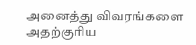அனைத்து விவரங்களை அதற்குரிய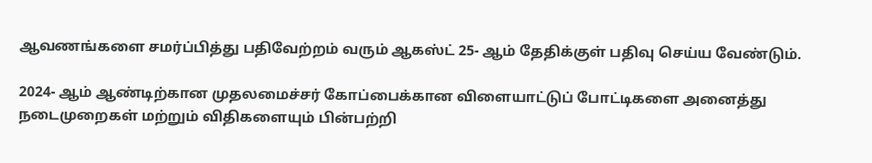ஆவணங்களை சமர்ப்பித்து பதிவேற்றம் வரும் ஆகஸ்ட் 25- ஆம் தேதிக்குள் பதிவு செய்ய வேண்டும்.

2024- ஆம் ஆண்டிற்கான முதலமைச்சர் கோப்பைக்கான விளையாட்டுப் போட்டிகளை அனைத்து நடைமுறைகள் மற்றும் விதிகளையும் பின்பற்றி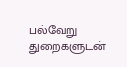பல்வேறு துறைகளுடன்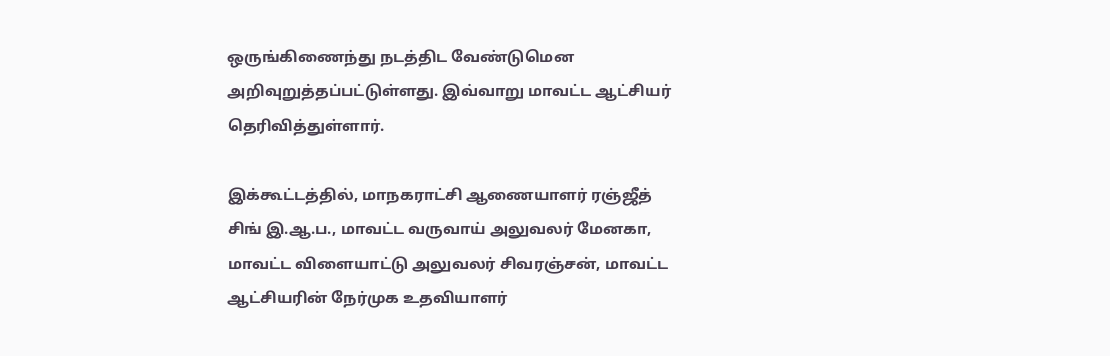ஒருங்கிணைந்து நடத்திட வேண்டுமென அறிவுறுத்தப்பட்டுள்ளது. இவ்வாறு மாவட்ட ஆட்சியர் தெரிவித்துள்ளார்.

இக்கூட்டத்தில், மாநகராட்சி ஆணையாளர் ரஞ்ஜீத் சிங் இ.ஆ.ப., மாவட்ட வருவாய் அலுவலர் மேனகா, மாவட்ட விளையாட்டு அலுவலர் சிவரஞ்சன், மாவட்ட ஆட்சியரின் நேர்முக உதவியாளர்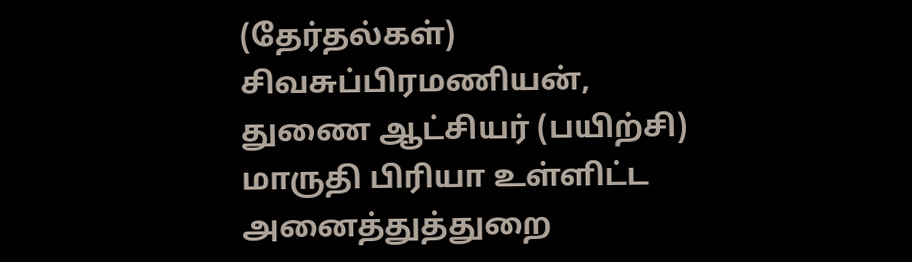(தேர்தல்கள்) சிவசுப்பிரமணியன், துணை ஆட்சியர் (பயிற்சி) மாருதி பிரியா உள்ளிட்ட அனைத்துத்துறை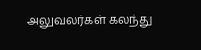அலுவலர்கள் கலந்து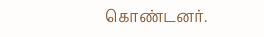கொண்டனர்.